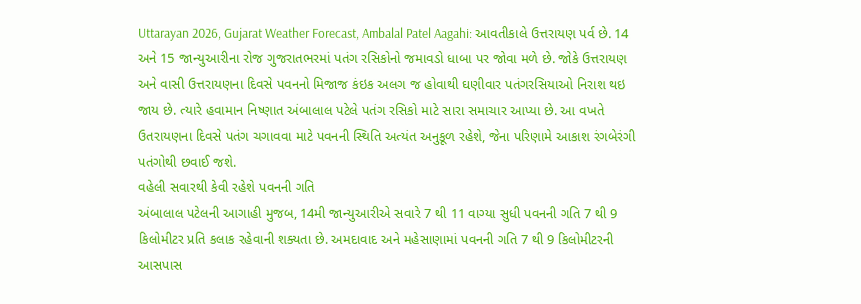Uttarayan 2026, Gujarat Weather Forecast, Ambalal Patel Aagahi: આવતીકાલે ઉત્તરાયણ પર્વ છે. 14 અને 15 જાન્યુઆરીના રોજ ગુજરાતભરમાં પતંગ રસિકોનો જમાવડો ધાબા પર જોવા મળે છે. જોકે ઉત્તરાયણ અને વાસી ઉત્તરાયણના દિવસે પવનનો મિજાજ કંઇક અલગ જ હોવાથી ઘણીવાર પતંગરસિયાઓ નિરાશ થઇ જાય છે. ત્યારે હવામાન નિષ્ણાત અંબાલાલ પટેલે પતંગ રસિકો માટે સારા સમાચાર આપ્યા છે. આ વખતે ઉતરાયણના દિવસે પતંગ ચગાવવા માટે પવનની સ્થિતિ અત્યંત અનુકૂળ રહેશે, જેના પરિણામે આકાશ રંગબેરંગી પતંગોથી છવાઈ જશે.
વહેલી સવારથી કેવી રહેશે પવનની ગતિ
અંબાલાલ પટેલની આગાહી મુજબ, 14મી જાન્યુઆરીએ સવારે 7 થી 11 વાગ્યા સુધી પવનની ગતિ 7 થી 9 કિલોમીટર પ્રતિ કલાક રહેવાની શક્યતા છે. અમદાવાદ અને મહેસાણામાં પવનની ગતિ 7 થી 9 કિલોમીટરની આસપાસ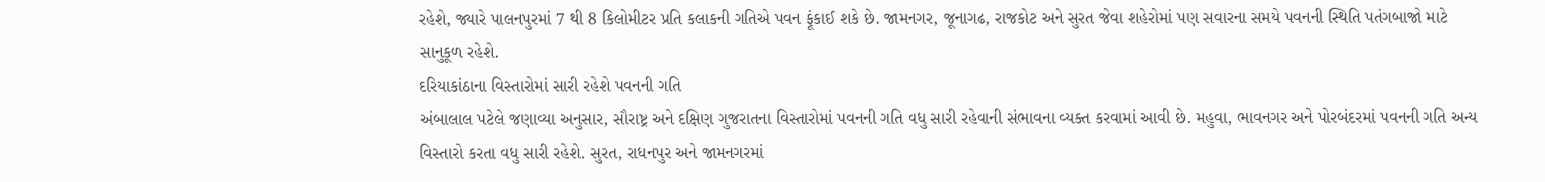રહેશે, જ્યારે પાલનપુરમાં 7 થી 8 કિલોમીટર પ્રતિ કલાકની ગતિએ પવન ફૂંકાઈ શકે છે. જામનગર, જૂનાગઢ, રાજકોટ અને સુરત જેવા શહેરોમાં પણ સવારના સમયે પવનની સ્થિતિ પતંગબાજો માટે સાનુકૂળ રહેશે.
દરિયાકાંઠાના વિસ્તારોમાં સારી રહેશે પવનની ગતિ
અંબાલાલ પટેલે જણાવ્યા અનુસાર, સૌરાષ્ટ્ર અને દક્ષિણ ગુજરાતના વિસ્તારોમાં પવનની ગતિ વધુ સારી રહેવાની સંભાવના વ્યક્ત કરવામાં આવી છે. મહુવા, ભાવનગર અને પોરબંદરમાં પવનની ગતિ અન્ય વિસ્તારો કરતા વધુ સારી રહેશે. સુરત, રાધનપુર અને જામનગરમાં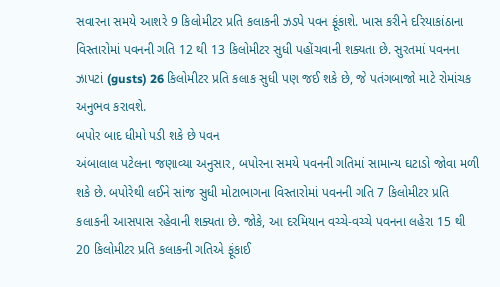સવારના સમયે આશરે 9 કિલોમીટર પ્રતિ કલાકની ઝડપે પવન ફૂંકાશે. ખાસ કરીને દરિયાકાંઠાના વિસ્તારોમાં પવનની ગતિ 12 થી 13 કિલોમીટર સુધી પહોંચવાની શક્યતા છે. સુરતમાં પવનના ઝાપટાં (gusts) 26 કિલોમીટર પ્રતિ કલાક સુધી પણ જઈ શકે છે, જે પતંગબાજો માટે રોમાંચક અનુભવ કરાવશે.
બપોર બાદ ધીમો પડી શકે છે પવન
અંબાલાલ પટેલના જણાવ્યા અનુસાર, બપોરના સમયે પવનની ગતિમાં સામાન્ય ઘટાડો જોવા મળી શકે છે. બપોરેથી લઈને સાંજ સુધી મોટાભાગના વિસ્તારોમાં પવનની ગતિ 7 કિલોમીટર પ્રતિ કલાકની આસપાસ રહેવાની શક્યતા છે. જોકે, આ દરમિયાન વચ્ચે-વચ્ચે પવનના લહેરા 15 થી 20 કિલોમીટર પ્રતિ કલાકની ગતિએ ફૂંકાઈ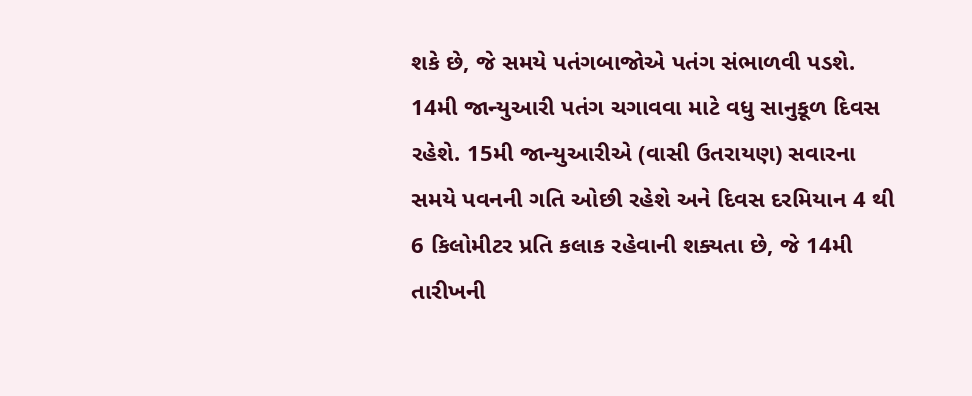શકે છે, જે સમયે પતંગબાજોએ પતંગ સંભાળવી પડશે. 14મી જાન્યુઆરી પતંગ ચગાવવા માટે વધુ સાનુકૂળ દિવસ રહેશે. 15મી જાન્યુઆરીએ (વાસી ઉતરાયણ) સવારના સમયે પવનની ગતિ ઓછી રહેશે અને દિવસ દરમિયાન 4 થી 6 કિલોમીટર પ્રતિ કલાક રહેવાની શક્યતા છે, જે 14મી તારીખની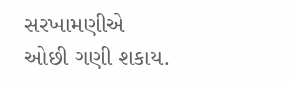સરખામણીએ ઓછી ગણી શકાય.